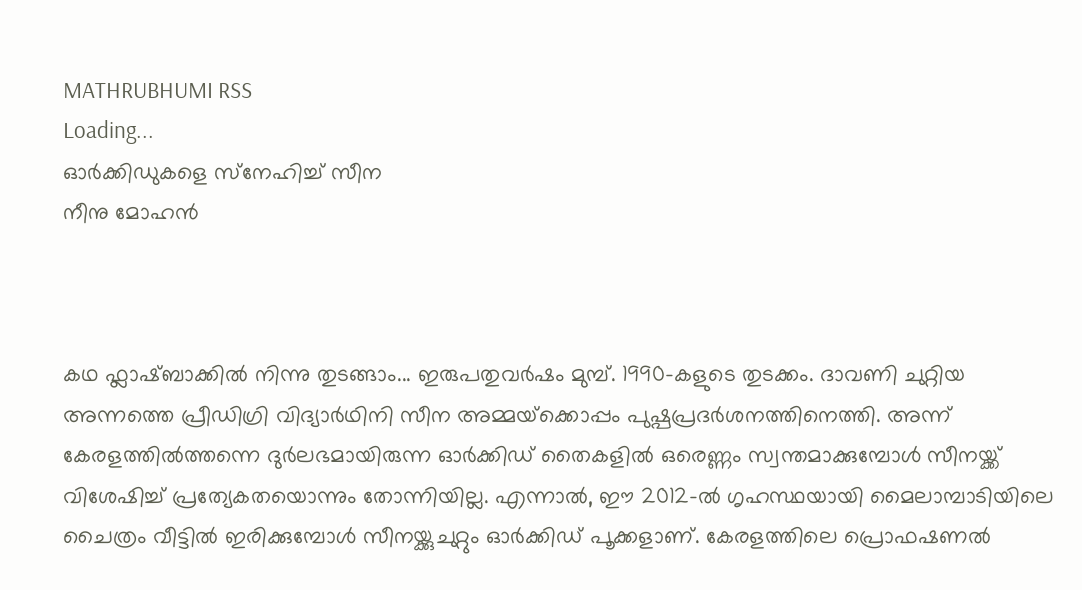MATHRUBHUMI RSS
Loading...
ഓര്‍ക്കിഡുകളെ സ്‌നേഹിച്ച് സീന
നീനു മോഹന്‍



കഥ ഫ്ലാഷ്ബാക്കില്‍ നിന്നു തുടങ്ങാം... ഇരുപതുവര്‍ഷം മുമ്പ്. 1990-കളുടെ തുടക്കം. ദാവണി ചുറ്റിയ അന്നത്തെ പ്രീഡിഗ്രി വിദ്യാര്‍ഥിനി സീന അമ്മയ്‌ക്കൊപ്പം പുഷ്പപ്രദര്‍ശനത്തിനെത്തി. അന്ന് കേരളത്തില്‍ത്തന്നെ ദുര്‍ലഭമായിരുന്ന ഓര്‍ക്കിഡ് തൈകളില്‍ ഒരെണ്ണം സ്വന്തമാക്കുമ്പോള്‍ സീനയ്ക്ക് വിശേഷിച്ച് പ്രത്യേകതയൊന്നും തോന്നിയില്ല. എന്നാല്‍, ഈ 2012-ല്‍ ഗൃഹസ്ഥയായി മൈലാമ്പാടിയിലെ ചൈത്രം വീട്ടില്‍ ഇരിക്കുമ്പോള്‍ സീനയ്ക്കുചുറ്റും ഓര്‍ക്കിഡ് പൂക്കളാണ്. കേരളത്തിലെ പ്രൊഫഷണല്‍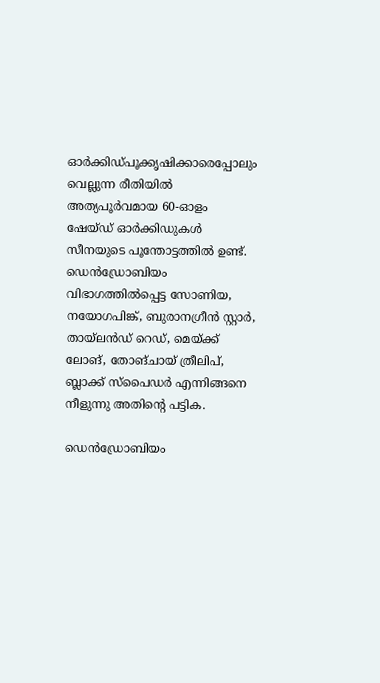ഓര്‍ക്കിഡ്പൂക്കൃഷിക്കാരെപ്പോലും വെല്ലുന്ന രീതിയില്‍ അത്യപൂര്‍വമായ 60-ഓളം ഷേയ്ഡ് ഓര്‍ക്കിഡുകള്‍ സീനയുടെ പൂന്തോട്ടത്തില്‍ ഉണ്ട്. ഡെന്‍ഡ്രോബിയം വിഭാഗത്തില്‍പ്പെട്ട സോണിയ, നയോഗപിങ്ക്, ബുരാനഗ്രീന്‍ സ്റ്റാര്‍, തായ്‌ലന്‍ഡ് റെഡ്, മെയ്ക്ക് ലോങ്, തോങ്ചായ് ത്രീലിപ്, ബ്ലാക്ക് സ്‌പൈഡര്‍ എന്നിങ്ങനെ നീളുന്നു അതിന്റെ പട്ടിക.

ഡെന്‍ഡ്രോബിയം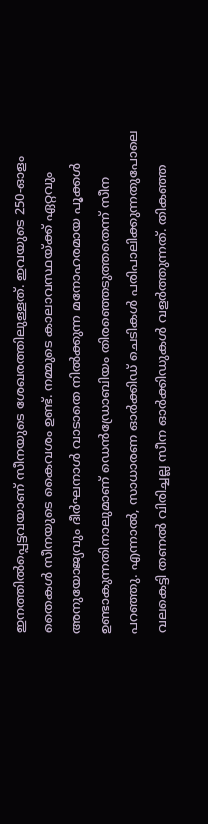ഇനത്തില്‍പ്പെട്ടവയാണ് സീനയുടെ ശേഖരത്തിലുള്ളത്. ഇവയുടെ 250-ഓളം തൈകള്‍ സീനയുടെ കൈവശം ഉണ്ട്. നമ്മുടെ കാലാവസ്ഥയ്ക്ക് ഏറ്റവും അനുയോജ്യവും ദീര്‍ഘനാള്‍ വാടാതെ നില്‍ക്കുന്ന മനോഹരമായ പൂക്കള്‍ ഉണ്ടാകുന്നതിനാലുമാണ് ഡെന്‍ഡ്രോബിയം തിരഞ്ഞെടുത്തതെന്ന് സീന പറഞ്ഞു. എന്നാല്‍, സാധാരണ ഓര്‍ക്കിഡ് ചെടികള്‍ പരിപാലിക്കുന്നതുപോലെ വലകെട്ടി തണല്‍ വിരിച്ചല്ല സീന ഓര്‍ക്കിഡുകള്‍ വളര്‍ത്തുന്നത്. തികഞ്ഞ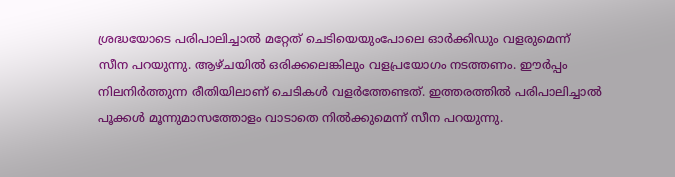ശ്രദ്ധയോടെ പരിപാലിച്ചാല്‍ മറ്റേത് ചെടിയെയുംപോലെ ഓര്‍ക്കിഡും വളരുമെന്ന് സീന പറയുന്നു. ആഴ്ചയില്‍ ഒരിക്കലെങ്കിലും വളപ്രയോഗം നടത്തണം. ഈര്‍പ്പം നിലനിര്‍ത്തുന്ന രീതിയിലാണ് ചെടികള്‍ വളര്‍ത്തേണ്ടത്. ഇത്തരത്തില്‍ പരിപാലിച്ചാല്‍ പൂക്കള്‍ മൂന്നുമാസത്തോളം വാടാതെ നില്‍ക്കുമെന്ന് സീന പറയുന്നു.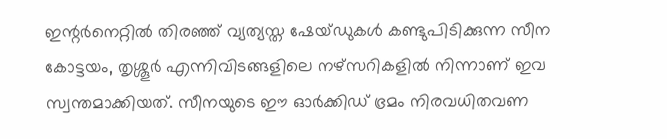ഇന്റര്‍നെറ്റില്‍ തിരഞ്ഞ് വ്യത്യസ്ത ഷേയ്ഡുകള്‍ കണ്ടുപിടിക്കുന്ന സീന കോട്ടയം, തൃശ്ശൂര്‍ എന്നിവിടങ്ങളിലെ നഴ്‌സറികളില്‍ നിന്നാണ് ഇവ സ്വന്തമാക്കിയത്. സീനയുടെ ഈ ഓര്‍ക്കിഡ് ഭ്രമം നിരവധിതവണ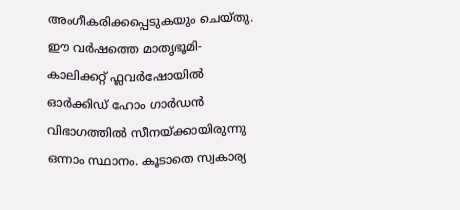അംഗീകരിക്കപ്പെടുകയും ചെയ്തു. ഈ വര്‍ഷത്തെ മാതൃഭൂമി- കാലിക്കറ്റ് ഫ്ലവര്‍ഷോയില്‍ ഓര്‍ക്കിഡ് ഹോം ഗാര്‍ഡന്‍ വിഭാഗത്തില്‍ സീനയ്ക്കായിരുന്നു ഒന്നാം സ്ഥാനം. കൂടാതെ സ്വകാര്യ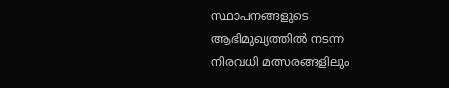സ്ഥാപനങ്ങളുടെ ആഭിമുഖ്യത്തില്‍ നടന്ന നിരവധി മത്സരങ്ങളിലും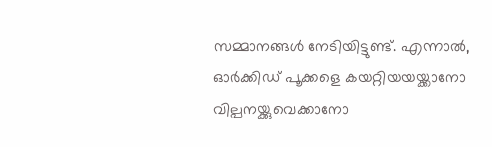സമ്മാനങ്ങള്‍ നേടിയിട്ടുണ്ട്. എന്നാല്‍, ഓര്‍ക്കിഡ് പൂക്കളെ കയറ്റിയയയ്ക്കാനോ വില്പനയ്ക്കുവെക്കാനോ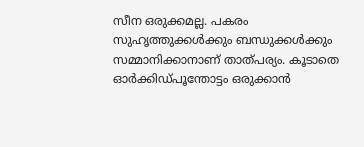സീന ഒരുക്കമല്ല. പകരം സുഹൃത്തുക്കള്‍ക്കും ബന്ധുക്കള്‍ക്കും സമ്മാനിക്കാനാണ് താത്പര്യം. കൂടാതെ ഓര്‍ക്കിഡ്പൂന്തോട്ടം ഒരുക്കാന്‍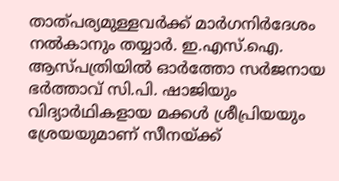താത്പര്യമുള്ളവര്‍ക്ക് മാര്‍ഗനിര്‍ദേശം നല്‍കാനും തയ്യാര്‍. ഇ.എസ്.ഐ. ആസ്പത്രിയില്‍ ഓര്‍ത്തോ സര്‍ജനായ ഭര്‍ത്താവ് സി.പി. ഷാജിയും വിദ്യാര്‍ഥികളായ മക്കള്‍ ശ്രീപ്രിയയും ശ്രേയയുമാണ് സീനയ്ക്ക്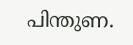പിന്തുണ.